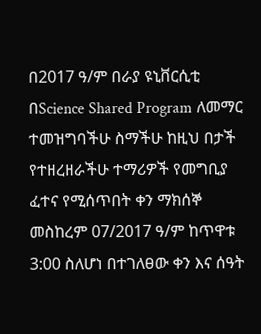በ2017 ዓ/ም በራያ ዩኒቨርሲቲ በScience Shared Program ለመማር ተመዝግባችሁ ስማችሁ ከዚህ በታች የተዘረዘራችሁ ተማሪዎች የመግቢያ ፈተና የሚሰጥበት ቀን ማክሰኞ መስከረም 07/2017 ዓ/ም ከጥዋቱ 3:00 ስለሆነ በተገለፀው ቀን እና ሰዓት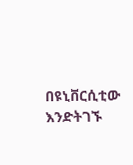በዩኒቨርሲቲው እንድትገኙ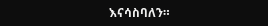እናሳስባለን።